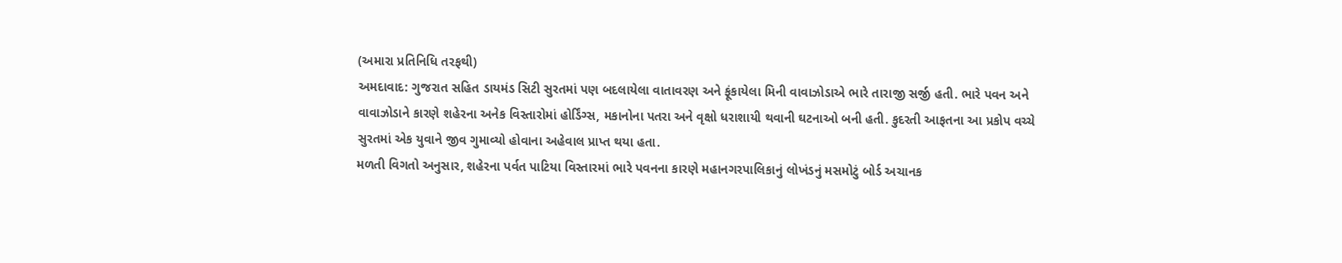(અમારા પ્રતિનિધિ તરફથી)
અમદાવાદ: ગુજરાત સહિત ડાયમંડ સિટી સુરતમાં પણ બદલાયેલા વાતાવરણ અને ફૂંકાયેલા મિની વાવાઝોડાએ ભારે તારાજી સર્જી હતી. ભારે પવન અને વાવાઝોડાને કારણે શહેરના અનેક વિસ્તારોમાં હોર્ડિંગ્સ, મકાનોના પતરા અને વૃક્ષો ધરાશાયી થવાની ઘટનાઓ બની હતી. કુદરતી આફતના આ પ્રકોપ વચ્ચે સુરતમાં એક યુવાને જીવ ગુમાવ્યો હોવાના અહેવાલ પ્રાપ્ત થયા હતા.
મળતી વિગતો અનુસાર, શહેરના પર્વત પાટિયા વિસ્તારમાં ભારે પવનના કારણે મહાનગરપાલિકાનું લોખંડનું મસમોટું બોર્ડ અચાનક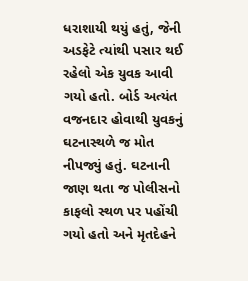ધરાશાયી થયું હતું, જેની અડફેટે ત્યાંથી પસાર થઈ રહેલો એક યુવક આવી ગયો હતો. બોર્ડ અત્યંત વજનદાર હોવાથી યુવકનું ઘટનાસ્થળે જ મોત નીપજ્યું હતું. ઘટનાની જાણ થતા જ પોલીસનો કાફલો સ્થળ પર પહોંચી ગયો હતો અને મૃતદેહને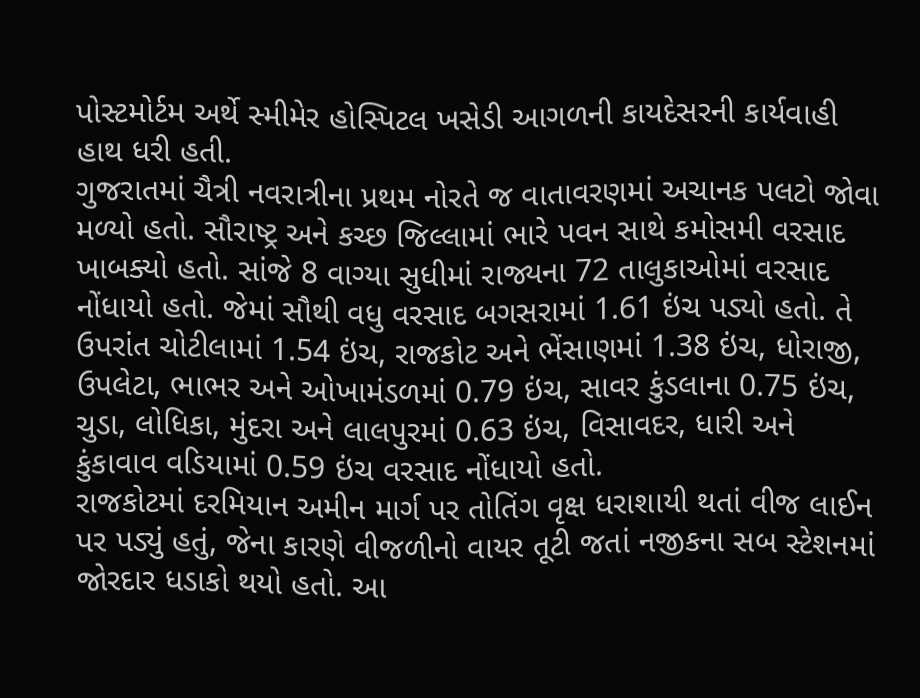પોસ્ટમોર્ટમ અર્થે સ્મીમેર હોસ્પિટલ ખસેડી આગળની કાયદેસરની કાર્યવાહી હાથ ધરી હતી.
ગુજરાતમાં ચૈત્રી નવરાત્રીના પ્રથમ નોરતે જ વાતાવરણમાં અચાનક પલટો જોવા મળ્યો હતો. સૌરાષ્ટ્ર અને કચ્છ જિલ્લામાં ભારે પવન સાથે કમોસમી વરસાદ ખાબક્યો હતો. સાંજે 8 વાગ્યા સુધીમાં રાજ્યના 72 તાલુકાઓમાં વરસાદ નોંધાયો હતો. જેમાં સૌથી વધુ વરસાદ બગસરામાં 1.61 ઇંચ પડ્યો હતો. તે ઉપરાંત ચોટીલામાં 1.54 ઇંચ, રાજકોટ અને ભેંસાણમાં 1.38 ઇંચ, ધોરાજી, ઉપલેટા, ભાભર અને ઓખામંડળમાં 0.79 ઇંચ, સાવર કુંડલાના 0.75 ઇંચ, ચુડા, લોધિકા, મુંદરા અને લાલપુરમાં 0.63 ઇંચ, વિસાવદર, ધારી અને કુંકાવાવ વડિયામાં 0.59 ઇંચ વરસાદ નોંધાયો હતો.
રાજકોટમાં દરમિયાન અમીન માર્ગ પર તોતિંગ વૃક્ષ ધરાશાયી થતાં વીજ લાઈન પર પડ્યું હતું, જેના કારણે વીજળીનો વાયર તૂટી જતાં નજીકના સબ સ્ટેશનમાં જોરદાર ધડાકો થયો હતો. આ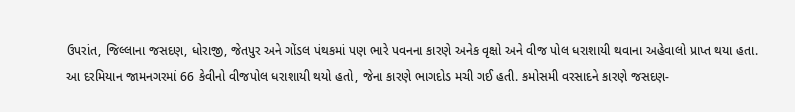ઉપરાંત, જિલ્લાના જસદણ, ધોરાજી, જેતપુર અને ગોંડલ પંથકમાં પણ ભારે પવનના કારણે અનેક વૃક્ષો અને વીજ પોલ ધરાશાયી થવાના અહેવાલો પ્રાપ્ત થયા હતા.
આ દરમિયાન જામનગરમાં 66 કેવીનો વીજપોલ ધરાશાયી થયો હતો, જેના કારણે ભાગદોડ મચી ગઈ હતી. કમોસમી વરસાદને કારણે જસદણ-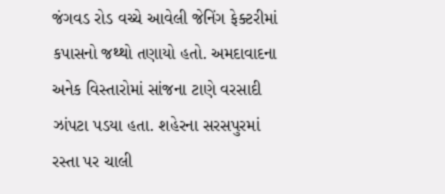જંગવડ રોડ વચ્ચે આવેલી જેનિંગ ફેક્ટરીમાં કપાસનો જથ્થો તણાયો હતો. અમદાવાદના અનેક વિસ્તારોમાં સાંજના ટાણે વરસાદી ઝાંપટા પડયા હતા. શહેરના સરસપુરમાં રસ્તા પર ચાલી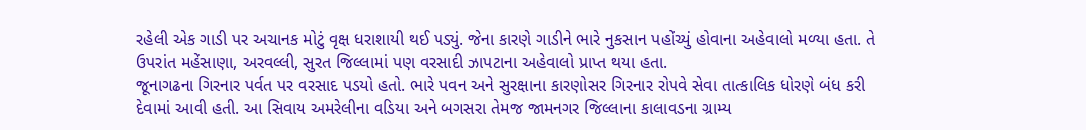રહેલી એક ગાડી પર અચાનક મોટું વૃક્ષ ધરાશાયી થઈ પડ્યું. જેના કારણે ગાડીને ભારે નુકસાન પહોંચ્યું હોવાના અહેવાલો મળ્યા હતા. તે ઉપરાંત મહેંસાણા, અરવલ્લી, સુરત જિલ્લામાં પણ વરસાદી ઝાપટાના અહેવાલો પ્રાપ્ત થયા હતા.
જૂનાગઢના ગિરનાર પર્વત પર વરસાદ પડયો હતો. ભારે પવન અને સુરક્ષાના કારણોસર ગિરનાર રોપવે સેવા તાત્કાલિક ધોરણે બંધ કરી દેવામાં આવી હતી. આ સિવાય અમરેલીના વડિયા અને બગસરા તેમજ જામનગર જિલ્લાના કાલાવડના ગ્રામ્ય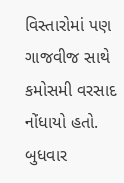વિસ્તારોમાં પણ ગાજવીજ સાથે કમોસમી વરસાદ નોંધાયો હતો.
બુધવાર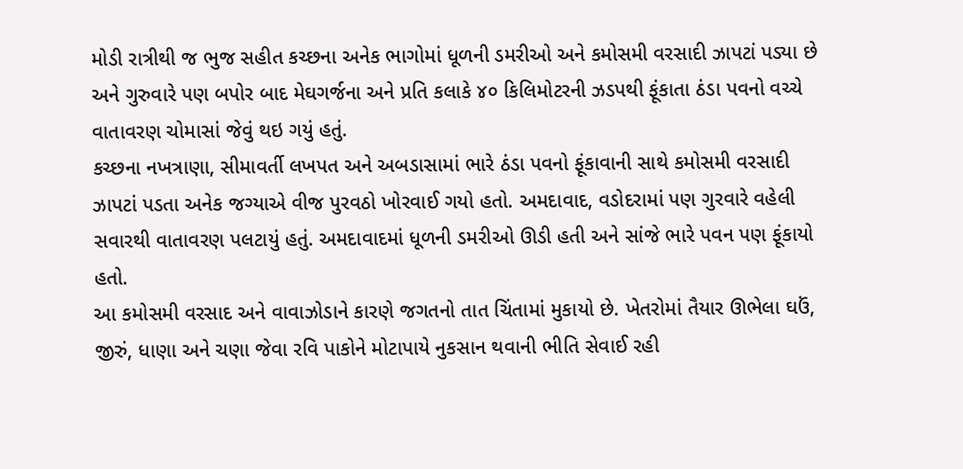મોડી રાત્રીથી જ ભુજ સહીત કચ્છના અનેક ભાગોમાં ધૂળની ડમરીઓ અને કમોસમી વરસાદી ઝાપટાં પડ્યા છે અને ગુરુવારે પણ બપોર બાદ મેઘગર્જના અને પ્રતિ કલાકે ૪૦ કિલિમોટરની ઝડપથી ફૂંકાતા ઠંડા પવનો વચ્ચે વાતાવરણ ચોમાસાં જેવું થઇ ગયું હતું.
કચ્છના નખત્રાણા, સીમાવર્તી લખપત અને અબડાસામાં ભારે ઠંડા પવનો ફૂંકાવાની સાથે કમોસમી વરસાદી ઝાપટાં પડતા અનેક જગ્યાએ વીજ પુરવઠો ખોરવાઈ ગયો હતો. અમદાવાદ, વડોદરામાં પણ ગુરવારે વહેલી સવારથી વાતાવરણ પલટાયું હતું. અમદાવાદમાં ધૂળની ડમરીઓ ઊડી હતી અને સાંજે ભારે પવન પણ ફૂંકાયો હતો.
આ કમોસમી વરસાદ અને વાવાઝોડાને કારણે જગતનો તાત ચિંતામાં મુકાયો છે. ખેતરોમાં તૈયાર ઊભેલા ઘઉં, જીરું, ધાણા અને ચણા જેવા રવિ પાકોને મોટાપાયે નુકસાન થવાની ભીતિ સેવાઈ રહી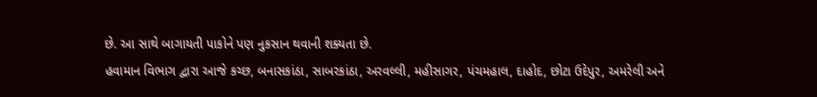છે. આ સાથે બાગાયતી પાકોને પણ નુકસાન થવાની શક્યતા છે.
હવામાન વિભાગ દ્વારા આજે કચ્છ, બનાસકાંઠા, સાબરકાંઠા, અરવલ્લી, મહીસાગર, પંચમહાલ, દાહોદ, છોટા ઉદેપુર, અમરેલી અને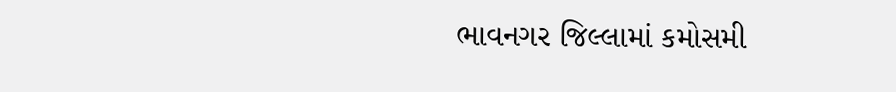ભાવનગર જિલ્લામાં કમોસમી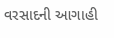વરસાદની આગાહી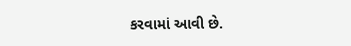કરવામાં આવી છે.